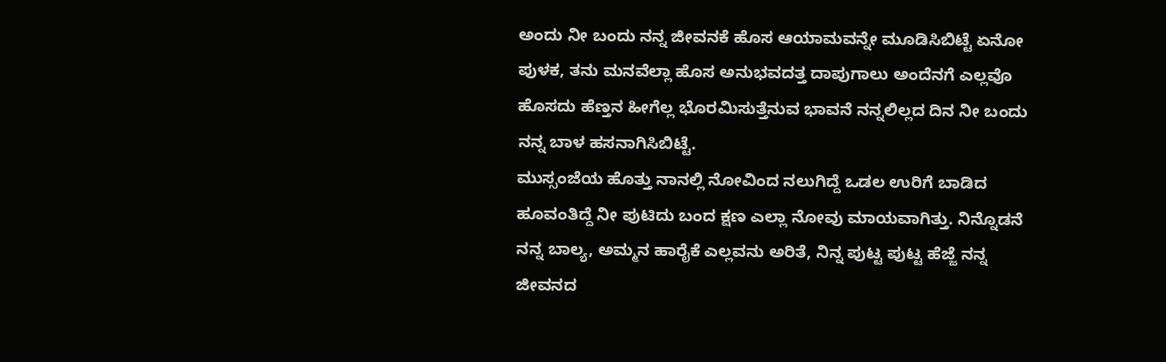ಅಂದು ನೀ ಬಂದು ನನ್ನ ಜೀವನಕೆ ಹೊಸ ಆಯಾಮವನ್ನೇ ಮೂಡಿಸಿಬಿಟ್ಟೆ ಏನೋ ಪುಳಕ, ತನು ಮನವೆಲ್ಲಾ ಹೊಸ ಅನುಭವದತ್ತ ದಾಪುಗಾಲು ಅಂದೆನಗೆ ಎಲ್ಲವೊ ಹೊಸದು ಹೆಣ್ತನ ಹೀಗೆಲ್ಲ ಭೊರಮಿಸುತ್ತೆನುವ ಭಾವನೆ ನನ್ನಲಿಲ್ಲದ ದಿನ ನೀ ಬಂದು ನನ್ನ ಬಾಳ ಹಸನಾಗಿಸಿಬಿಟ್ಟೆ.
ಮುಸ್ಸಂಜೆಯ ಹೊತ್ತು ನಾನಲ್ಲಿ ನೋವಿಂದ ನಲುಗಿದ್ದೆ ಒಡಲ ಉರಿಗೆ ಬಾಡಿದ ಹೂವಂತಿದ್ದೆ ನೀ ಪುಟಿದು ಬಂದ ಕ್ಷಣ ಎಲ್ಲಾ ನೋವು ಮಾಯವಾಗಿತ್ತು. ನಿನ್ನೊಡನೆ ನನ್ನ ಬಾಲ್ಯ, ಅಮ್ಮನ ಹಾರೈಕೆ ಎಲ್ಲವನು ಅರಿತೆ, ನಿನ್ನ ಪುಟ್ಟ ಪುಟ್ಟ ಹೆಜ್ಜೆ ನನ್ನ ಜೀವನದ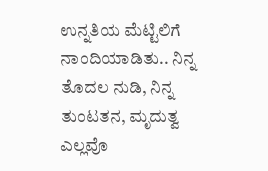ಉನ್ನತಿಯ ಮೆಟ್ಟಿಲಿಗೆ ನಾಂದಿಯಾಡಿತು.. ನಿನ್ನ ತೊದಲ ನುಡಿ, ನಿನ್ನ ತುಂಟತನ, ಮೃದುತ್ವ ಎಲ್ಲವೊ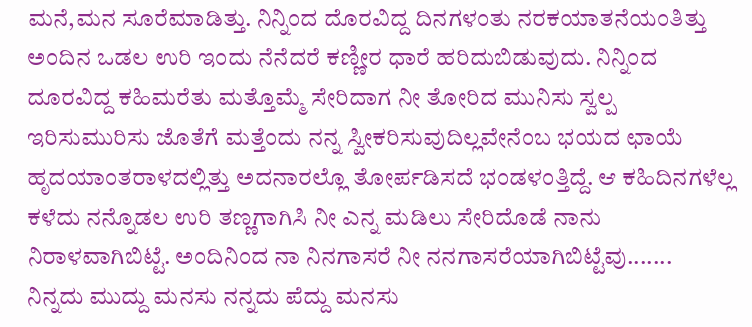ಮನೆ,ಮನ ಸೂರೆಮಾಡಿತ್ತು. ನಿನ್ನಿಂದ ದೊರವಿದ್ದ ದಿನಗಳಂತು ನರಕಯಾತನೆಯಂತಿತ್ತು ಅಂದಿನ ಒಡಲ ಉರಿ ಇಂದು ನೆನೆದರೆ ಕಣ್ಣೀರ ಧಾರೆ ಹರಿದುಬಿಡುವುದು. ನಿನ್ನಿಂದ ದೂರವಿದ್ದ ಕಹಿಮರೆತು ಮತ್ತೊಮ್ಮೆ ಸೇರಿದಾಗ ನೀ ತೋರಿದ ಮುನಿಸು ಸ್ವಲ್ಪ ಇರಿಸುಮುರಿಸು ಜೊತೆಗೆ ಮತ್ತೆಂದು ನನ್ನ ಸ್ವೀಕರಿಸುವುದಿಲ್ಲವೇನೆಂಬ ಭಯದ ಛಾಯೆ ಹೃದಯಾಂತರಾಳದಲ್ಲಿತ್ತು ಅದನಾರಲ್ಲೊ ತೋರ್ಪಡಿಸದೆ ಭಂಡಳಂತ್ತಿದ್ದೆ. ಆ ಕಹಿದಿನಗಳೆಲ್ಲ ಕಳೆದು ನನ್ನೊಡಲ ಉರಿ ತಣ್ಣಗಾಗಿಸಿ ನೀ ಎನ್ನ ಮಡಿಲು ಸೇರಿದೊಡೆ ನಾನು ನಿರಾಳವಾಗಿಬಿಟ್ಟೆ. ಅಂದಿನಿಂದ ನಾ ನಿನಗಾಸರೆ ನೀ ನನಗಾಸರೆಯಾಗಿಬಿಟ್ಟೆವು.......
ನಿನ್ನದು ಮುದ್ದು ಮನಸು ನನ್ನದು ಪೆದ್ದು ಮನಸು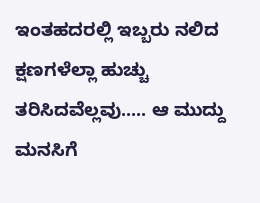ಇಂತಹದರಲ್ಲಿ ಇಬ್ಬರು ನಲಿದ ಕ್ಷಣಗಳೆಲ್ಲಾ ಹುಚ್ಚು ತರಿಸಿದವೆಲ್ಲವು..... ಆ ಮುದ್ದು ಮನಸಿಗೆ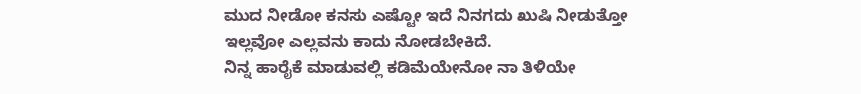ಮುದ ನೀಡೋ ಕನಸು ಎಷ್ಟೋ ಇದೆ ನಿನಗದು ಖುಷಿ ನೀಡುತ್ತೋ ಇಲ್ಲವೋ ಎಲ್ಲವನು ಕಾದು ನೋಡಬೇಕಿದೆ.
ನಿನ್ನ ಹಾರೈಕೆ ಮಾಡುವಲ್ಲಿ ಕಡಿಮೆಯೇನೋ ನಾ ತಿಳಿಯೇ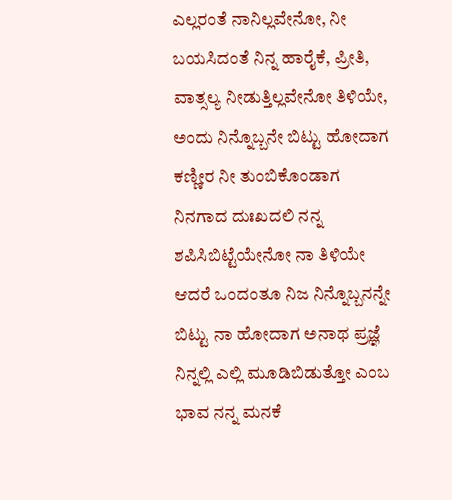ಎಲ್ಲರಂತೆ ನಾನಿಲ್ಲವೇನೋ, ನೀ ಬಯಸಿದಂತೆ ನಿನ್ನ ಹಾರೈಕೆ, ಪ್ರೀತಿ, ವಾತ್ಸಲ್ಯ ನೀಡುತ್ತಿಲ್ಲವೇನೋ ತಿಳಿಯೇ, ಅಂದು ನಿನ್ನೊಬ್ಬನೇ ಬಿಟ್ಟು ಹೋದಾಗ ಕಣ್ಣೀರ ನೀ ತುಂಬಿಕೊಂಡಾಗ ನಿನಗಾದ ದುಃಖದಲಿ ನನ್ನ ಶಪಿಸಿಬಿಟ್ಟೆಯೇನೋ ನಾ ತಿಳಿಯೇ ಆದರೆ ಒಂದಂತೂ ನಿಜ ನಿನ್ನೊಬ್ಬನನ್ನೇ ಬಿಟ್ಟು ನಾ ಹೋದಾಗ ಅನಾಥ ಪ್ರಜ್ಞೆ ನಿನ್ನಲ್ಲಿ ಎಲ್ಲಿ ಮೂಡಿಬಿಡುತ್ತೋ ಎಂಬ ಭಾವ ನನ್ನ ಮನಕೆ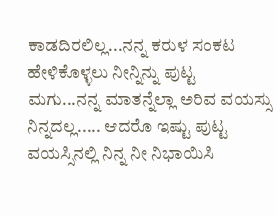ಕಾಡದಿರಲಿಲ್ಲ...ನನ್ನ ಕರುಳ ಸಂಕಟ ಹೇಳಿಕೊಳ್ಳಲು ನೀನ್ನಿನ್ನು ಪುಟ್ಟ ಮಗು...ನನ್ನ ಮಾತನ್ನೆಲ್ಲಾ ಅರಿವ ವಯಸ್ಸು ನಿನ್ನದಲ್ಲ..... ಆದರೊ ಇಷ್ಟು ಪುಟ್ಟ ವಯಸ್ಸಿನಲ್ಲಿ ನಿನ್ನ ನೀ ನಿಭಾಯಿಸಿ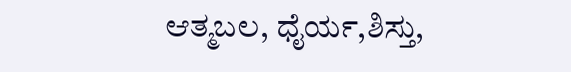ಆತ್ಮಬಲ, ಧೈರ್ಯ,ಶಿಸ್ತು,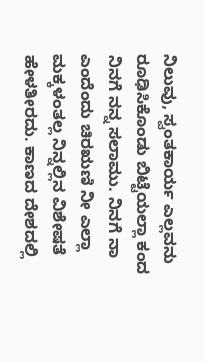ನಿಲುವು, ಸ್ವಂತಕಾರ್ಯ ಎಲ್ಲವನು ರೂಢಿಸಿಕೊಂಡು ಬಿಟ್ಟೆಯಲ್ಲಾ ಕಂದ ನಿನಗೆ ನನ್ನ ಸಲಾಮು. ನಿನಗೆ ನಾ ಎಂದೆಂದು ಚಿರಋಣಿ ನೀ ಎಲ್ಲಾ ಮಕ್ಕಳಂತಲ್ಲ ನಿನ್ನಲ್ಲಿನ ವಿಶೇಷತೆ ಹೇಳತೀರದು. ಕಾಣದ ದೇಶದಲ್ಲಿ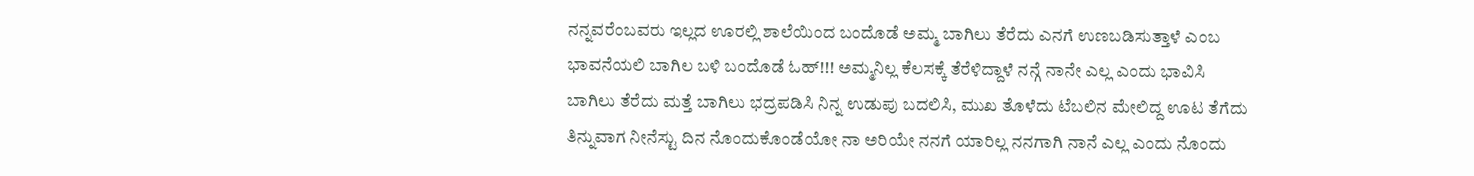ನನ್ನವರೆಂಬವರು ಇಲ್ಲದ ಊರಲ್ಲಿ ಶಾಲೆಯಿಂದ ಬಂದೊಡೆ ಅಮ್ಮ ಬಾಗಿಲು ತೆರೆದು ಎನಗೆ ಉಣಬಡಿಸುತ್ತಾಳೆ ಎಂಬ ಭಾವನೆಯಲಿ ಬಾಗಿಲ ಬಳಿ ಬಂದೊಡೆ ಓಹ್!!! ಅಮ್ಮನಿಲ್ಲ ಕೆಲಸಕ್ಕೆ ತೆರೆಳಿದ್ದಾಳೆ ನನ್ಗೆ ನಾನೇ ಎಲ್ಲ ಎಂದು ಭಾವಿಸಿ ಬಾಗಿಲು ತೆರೆದು ಮತ್ತೆ ಬಾಗಿಲು ಭದ್ರಪಡಿಸಿ ನಿನ್ನ ಉಡುಪು ಬದಲಿಸಿ, ಮುಖ ತೊಳೆದು ಟೆಬಲಿನ ಮೇಲಿದ್ದ ಊಟ ತೆಗೆದು ತಿನ್ನುವಾಗ ನೀನೆಸ್ಟು ದಿನ ನೊಂದುಕೊಂಡೆಯೋ ನಾ ಅರಿಯೇ ನನಗೆ ಯಾರಿಲ್ಲ ನನಗಾಗಿ ನಾನೆ ಎಲ್ಲ ಎಂದು ನೊಂದು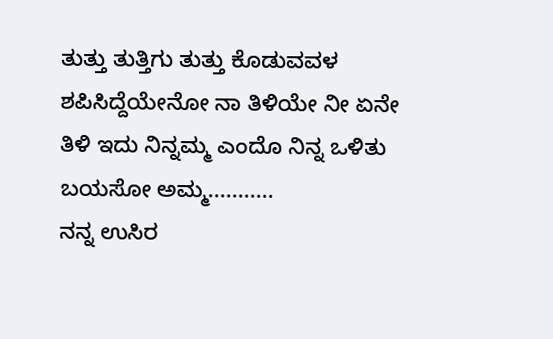ತುತ್ತು ತುತ್ತಿಗು ತುತ್ತು ಕೊಡುವವಳ ಶಪಿಸಿದ್ದೆಯೇನೋ ನಾ ತಿಳಿಯೇ ನೀ ಏನೇ ತಿಳಿ ಇದು ನಿನ್ನಮ್ಮ ಎಂದೊ ನಿನ್ನ ಒಳಿತು ಬಯಸೋ ಅಮ್ಮ...........
ನನ್ನ ಉಸಿರ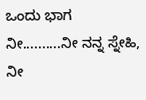ಒಂದು ಭಾಗ ನೀ..........ನೀ ನನ್ನ ಸ್ನೇಹಿ, ನೀ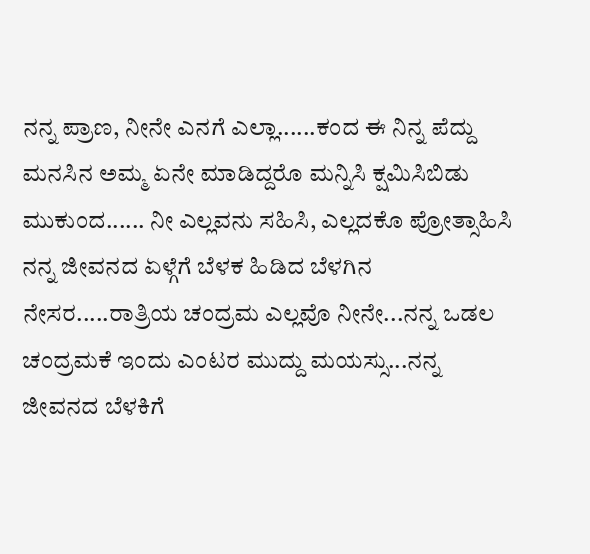ನನ್ನ ಪ್ರಾಣ, ನೀನೇ ಎನಗೆ ಎಲ್ಲಾ......ಕಂದ ಈ ನಿನ್ನ ಪೆದ್ದು ಮನಸಿನ ಅಮ್ಮ ಏನೇ ಮಾಡಿದ್ದರೊ ಮನ್ನಿಸಿ ಕ್ಷಮಿಸಿಬಿಡು ಮುಕುಂದ...... ನೀ ಎಲ್ಲವನು ಸಹಿಸಿ, ಎಲ್ಲದಕೊ ಪ್ರೋತ್ಸಾಹಿಸಿ ನನ್ನ ಜೀವನದ ಏಳ್ಗೆಗೆ ಬೆಳಕ ಹಿಡಿದ ಬೆಳಗಿನ ನೇಸರ.....ರಾತ್ರಿಯ ಚಂದ್ರಮ ಎಲ್ಲವೊ ನೀನೇ...ನನ್ನ ಒಡಲ ಚಂದ್ರಮಕೆ ಇಂದು ಎಂಟರ ಮುದ್ದು ಮಯಸ್ಸು...ನನ್ನ ಜೀವನದ ಬೆಳಕಿಗೆ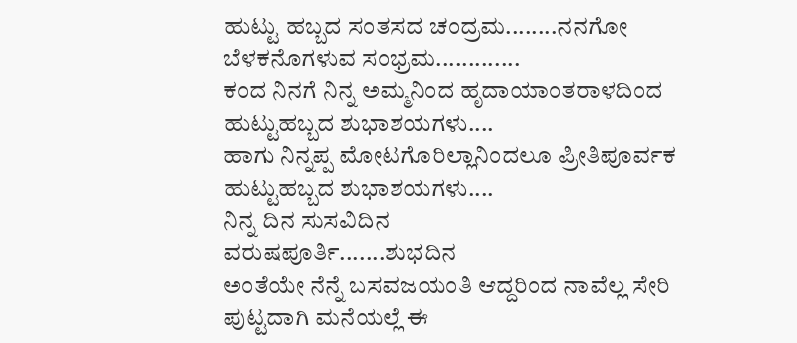ಹುಟ್ಟು ಹಬ್ಬದ ಸಂತಸದ ಚಂದ್ರಮ........ನನಗೋ ಬೆಳಕನೊಗಳುವ ಸಂಭ್ರಮ.............
ಕಂದ ನಿನಗೆ ನಿನ್ನ ಅಮ್ಮನಿಂದ ಹೃದಾಯಾಂತರಾಳದಿಂದ ಹುಟ್ಟುಹಬ್ಬದ ಶುಭಾಶಯಗಳು....
ಹಾಗು ನಿನ್ನಪ್ಪ ಮೋಟಗೊರಿಲ್ಲಾನಿಂದಲೂ ಪ್ರೀತಿಪೂರ್ವಕ ಹುಟ್ಟುಹಬ್ಬದ ಶುಭಾಶಯಗಳು....
ನಿನ್ನ ದಿನ ಸುಸವಿದಿನ
ವರುಷಪೂರ್ತಿ.......ಶುಭದಿನ
ಅಂತೆಯೇ ನೆನ್ನೆ ಬಸವಜಯಂತಿ ಆದ್ದರಿಂದ ನಾವೆಲ್ಲ ಸೇರಿ ಪುಟ್ಟದಾಗಿ ಮನೆಯಲ್ಲೆ ಈ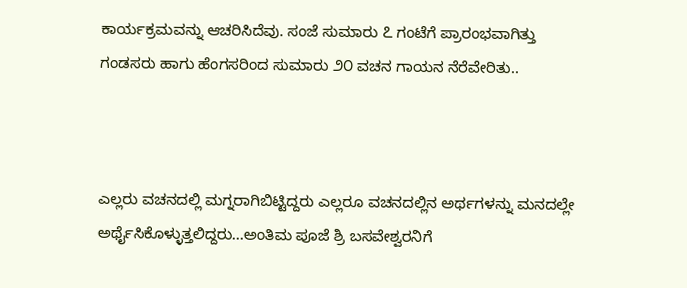ಕಾರ್ಯಕ್ರಮವನ್ನು ಆಚರಿಸಿದೆವು. ಸಂಜೆ ಸುಮಾರು ೭ ಗಂಟೆಗೆ ಪ್ರಾರಂಭವಾಗಿತ್ತು ಗಂಡಸರು ಹಾಗು ಹೆಂಗಸರಿಂದ ಸುಮಾರು ೨೦ ವಚನ ಗಾಯನ ನೆರೆವೇರಿತು..



ಎಲ್ಲರು ವಚನದಲ್ಲಿ ಮಗ್ನರಾಗಿಬಿಟ್ಟಿದ್ದರು ಎಲ್ಲರೂ ವಚನದಲ್ಲಿನ ಅರ್ಥಗಳನ್ನು ಮನದಲ್ಲೇ ಅರ್ಥೈಸಿಕೊಳ್ಳುತ್ತಲಿದ್ದರು...ಅಂತಿಮ ಪೂಜೆ ಶ್ರಿ ಬಸವೇಶ್ವರನಿಗೆ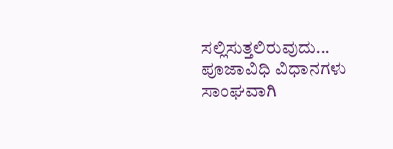ಸಲ್ಲಿಸುತ್ತಲಿರುವುದು...
ಪೂಜಾವಿಧಿ ವಿಧಾನಗಳು ಸಾಂಘವಾಗಿ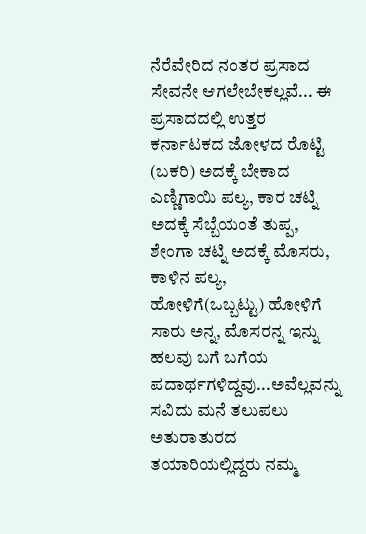ನೆರೆವೇರಿದ ನಂತರ ಪ್ರಸಾದ ಸೇವನೇ ಆಗಲೇಬೇಕಲ್ಲವೆ... ಈ ಪ್ರಸಾದದಲ್ಲಿ ಉತ್ತರ ಕರ್ನಾಟಕದ ಜೋಳದ ರೊಟ್ಟಿ (ಬಕರಿ) ಅದಕ್ಕೆ ಬೇಕಾದ ಎಣ್ಣಿಗಾಯಿ ಪಲ್ಯ, ಕಾರ ಚಟ್ನಿ ಅದಕ್ಕೆ ಸೆಬ್ಬೆಯಂತೆ ತುಪ್ಪ, ಶೇಂಗಾ ಚಟ್ನಿ ಅದಕ್ಕೆ ಮೊಸರು, ಕಾಳಿನ ಪಲ್ಯ, ಹೋಳಿಗೆ(ಒಬ್ಬಟ್ಟು) ಹೋಳಿಗೆ ಸಾರು ಅನ್ನ, ಮೊಸರನ್ನ ಇನ್ನು ಹಲವು ಬಗೆ ಬಗೆಯ ಪದಾರ್ಥಗಳಿದ್ದವು...ಅವೆಲ್ಲವನ್ನು ಸವಿದು ಮನೆ ತಲುಪಲು ಅತುರಾತುರದ ತಯಾರಿಯಲ್ಲಿದ್ದರು ನಮ್ಮ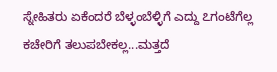ಸ್ನೇಹಿತರು ಏಕೆಂದರೆ ಬೆಳ್ಳಂಬೆಳ್ಳಿಗೆ ಎದ್ದು ೭ಗಂಟೆಗೆಲ್ಲ ಕಚೇರಿಗೆ ತಲುಪಬೇಕಲ್ಲ...ಮತ್ತದೆ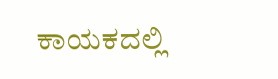ಕಾಯಕದಲ್ಲಿ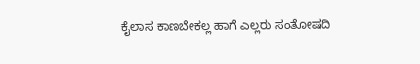ಕೈಲಾಸ ಕಾಣಬೇಕಲ್ಲ ಹಾಗೆ ಎಲ್ಲರು ಸಂತೋಷದಿ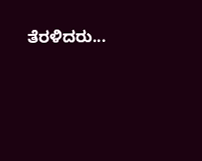ತೆರಳಿದರು...